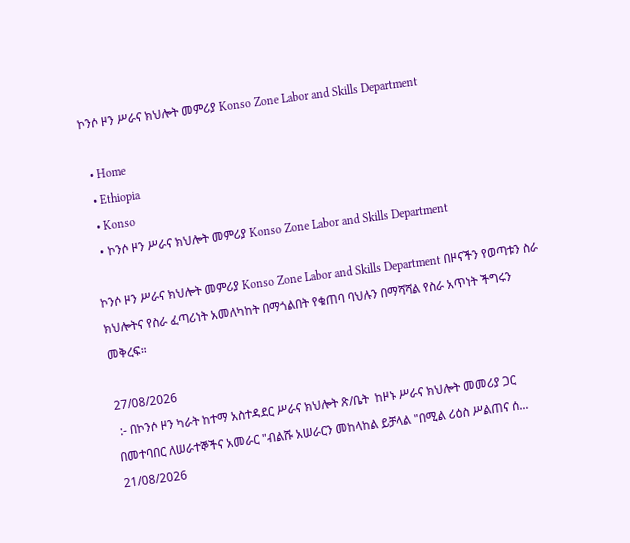ኮንሶ ዞን ሥራና ክህሎት መምሪያ Konso Zone Labor and Skills Department

  • Home
  • Ethiopia
  • Konso
  • ኮንሶ ዞን ሥራና ክህሎት መምሪያ Konso Zone Labor and Skills Department

ኮንሶ ዞን ሥራና ክህሎት መምሪያ Konso Zone Labor and Skills Department በዞናችን የወጣቱን ስራ ክህሎትና የስራ ፈጣሪነት አመለካከት በማጎልበት የቁጠባ ባህሉን በማሻሻል የስራ አጥነት ችግሩን መቅረፍ።

27/08/2026
 :- በኮንሶ ዞን ካራት ከተማ አስተዳደር ሥራና ክህሎት ጽ/ቤት  ከዞኑ ሥራና ክህሎት መመሪያ ጋር በመተባበር ለሠራተኞችና አመራር "ብልሹ አሠራርን መከላከል ይቻላል "በሚል ሪዕስ ሥልጠና ሰ...
21/08/2026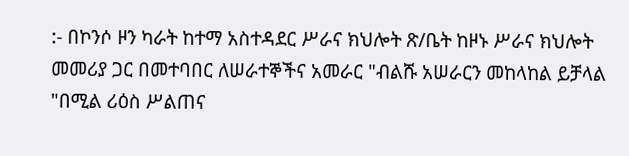:- በኮንሶ ዞን ካራት ከተማ አስተዳደር ሥራና ክህሎት ጽ/ቤት ከዞኑ ሥራና ክህሎት መመሪያ ጋር በመተባበር ለሠራተኞችና አመራር "ብልሹ አሠራርን መከላከል ይቻላል "በሚል ሪዕስ ሥልጠና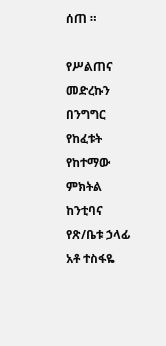ሰጠ ።

የሥልጠና መድረኩን በንግግር የከፈቱት የከተማው ምክትል ከንቲባና የጽ/ቤቱ ኃላፊ አቶ ተስፋዬ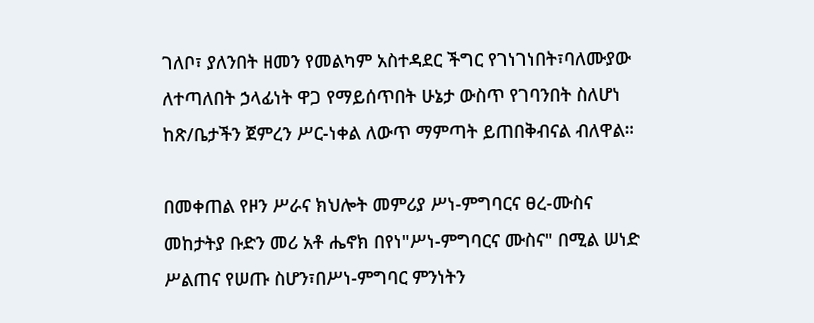ገለቦ፣ ያለንበት ዘመን የመልካም አስተዳደር ችግር የገነገነበት፣ባለሙያው ለተጣለበት ኃላፊነት ዋጋ የማይሰጥበት ሁኔታ ውስጥ የገባንበት ስለሆነ ከጽ/ቤታችን ጀምረን ሥር-ነቀል ለውጥ ማምጣት ይጠበቅብናል ብለዋል።

በመቀጠል የዞን ሥራና ክህሎት መምሪያ ሥነ-ምግባርና ፀረ-ሙስና መከታትያ ቡድን መሪ አቶ ሔኖክ በየነ"ሥነ-ምግባርና ሙስና" በሚል ሠነድ ሥልጠና የሠጡ ስሆን፣በሥነ-ምግባር ምንነትን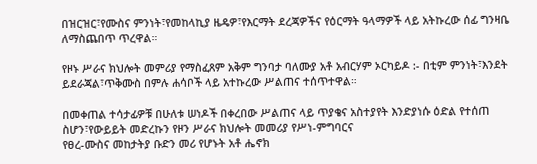በዝርዝር፣የሙስና ምንነት፣የመከላኪያ ዜዴዎ፣የእርማት ደረጃዎችና የዕርማት ዓላማዎች ላይ አትኩረው ሰፊ ግንዛቤ ለማስጨበጥ ጥረዋል።

የዞኑ ሥራና ክህሎት መምሪያ የማስፈጸም አቅም ግንባታ ባለሙያ አቶ አብርሃም ኦርካይዶ :- በቲም ምንነት፣እንደት ይደራጃል፣ጥቅሙስ በምሉ ሐሳቦች ላይ አተኩረው ሥልጠና ተሰጥተዋል።

በመቀጠል ተሳታፊዎቹ በሁለቱ ሠነዶች በቀረበው ሥልጠና ላይ ጥያቄና አስተያየት እንድያነሱ ዕድል የተሰጠ ስሆን፣የውይይት መድረኩን የዞን ሥራና ክህሎት መመሪያ የሥነ-ምግባርና
የፀረ-ሙስና መከታትያ ቡድን መሪ የሆኑት አቶ ሔኖክ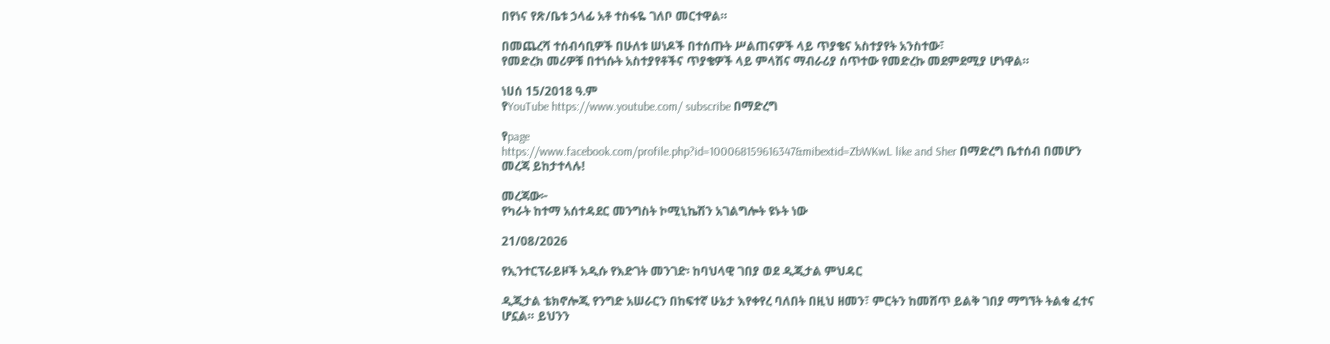በየነና የጽ/ቤቱ ኃላፊ አቶ ተስፋዬ ገለቦ መርተዋል።

በመጨረሻ ተሰብሳቢዎች በሁለቱ ሠነዶች በተሰጡት ሥልጠናዎች ላይ ጥያቄና አስተያየት አንስተው፣
የመድረክ መሪዎቹ በተነሱት አስተያየቶችና ጥያቄዎች ላይ ምላሽና ማብራሪያ ሰጥተው የመድረኩ መደምደሚያ ሆነዋል።

ነሀሰ 15/2018 ዓ.ም
የYouTube https://www.youtube.com/ subscribe በማድረግ

የpage
https://www.facebook.com/profile.php?id=100068159616347&mibextid=ZbWKwL like and Sher በማድረግ ቤተሰብ በመሆን መረጃ ይከታተላሉ!

መረጃው፦
የካራት ከተማ አሰተዳደር መንግስት ኮሚኒኬሽን አገልግሎት ዩኑት ነው

21/08/2026

የኢንተርፕራይዞች አዲሱ የእድገት መንገድ፡ ከባህላዊ ገበያ ወደ ዲጂታል ምህዳር

ዲጂታል ቴክኖሎጂ የንግድ አሠራርን በከፍተኛ ሁኔታ እየቀየረ ባለበት በዚህ ዘመን፣ ምርትን ከመሸጥ ይልቅ ገበያ ማግኘት ትልቁ ፈተና ሆኗል። ይህንን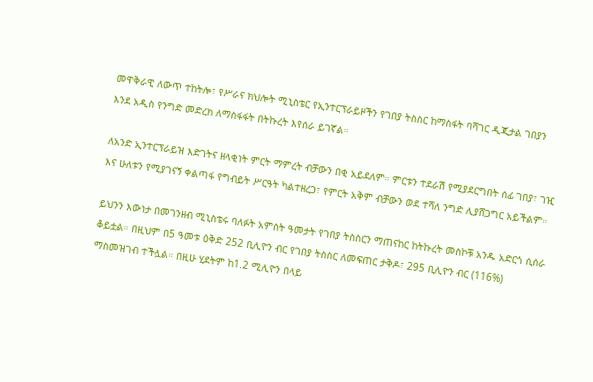መዋቅራዊ ለውጥ ተከትሎ፣ የሥራና ክህሎት ሚኒስቴር የኢንተርፕራይዞችን የገበያ ትስስር ከማስፋት ባሻገር ዲጂታል ገበያን እንደ አዲስ የንግድ መድረክ ለማስፋፋት በትኩረት እየሰራ ይገኛል።

ለአንድ ኢንተርፕራይዝ እድገትና ዘላቂነት ምርት ማምረት ብቻውን በቂ አይደለም። ምርቱን ተደራሽ የሚያደርግበት ሰፊ ገበያ፣ ገዢ እና ሁለቱን የሚያገናኝ ቀልጣፋ የግብይት ሥርዓት ካልተዘረጋ፣ የምርት አቅም ብቻውን ወደ ተሻለ ንግድ ሊያሸጋግር አይችልም።

ይህንን እውነታ በመገንዘብ ሚኒስቴሩ ባለፉት አምስት ዓመታት የገበያ ትስስርን ማጠናከር ከትኩረት መስኮቹ አንዱ አድርጎ ሲሰራ ቆይቷል። በዚህም በ5 ዓመቱ ዕቅድ 252 ቢሊዮን ብር የገበያ ትስስር ለመፍጠር ታቅዶ፣ 295 ቢሊዮን ብር (116%) ማስመዝገብ ተችሏል። በዚሁ ሂደትም ከ1.2 ሚሊዮን በላይ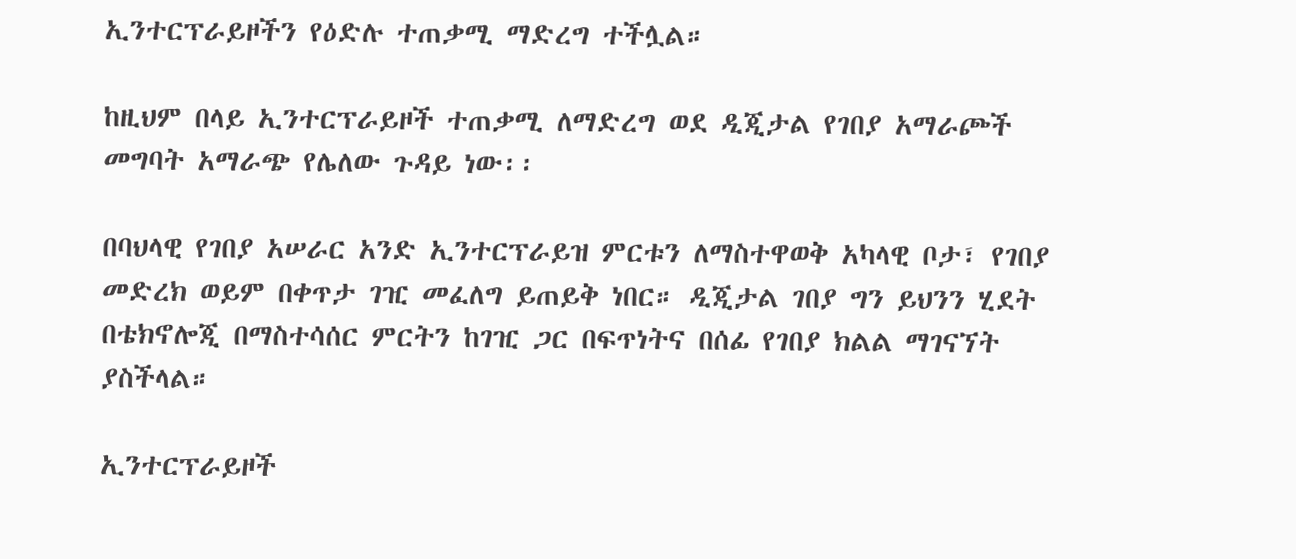ኢንተርፕራይዞችን የዕድሉ ተጠቃሚ ማድረግ ተችሏል።

ከዚህም በላይ ኢንተርፕራይዞች ተጠቃሚ ለማድረግ ወደ ዲጂታል የገበያ አማራጮች መግባት አማራጭ የሌለው ጉዳይ ነው፡፡

በባህላዊ የገበያ አሠራር አንድ ኢንተርፕራይዝ ምርቱን ለማስተዋወቅ አካላዊ ቦታ፣ የገበያ መድረክ ወይም በቀጥታ ገዢ መፈለግ ይጠይቅ ነበር። ዲጂታል ገበያ ግን ይህንን ሂደት በቴክኖሎጂ በማስተሳሰር ምርትን ከገዢ ጋር በፍጥነትና በሰፊ የገበያ ክልል ማገናኘት ያስችላል።

ኢንተርፕራይዞች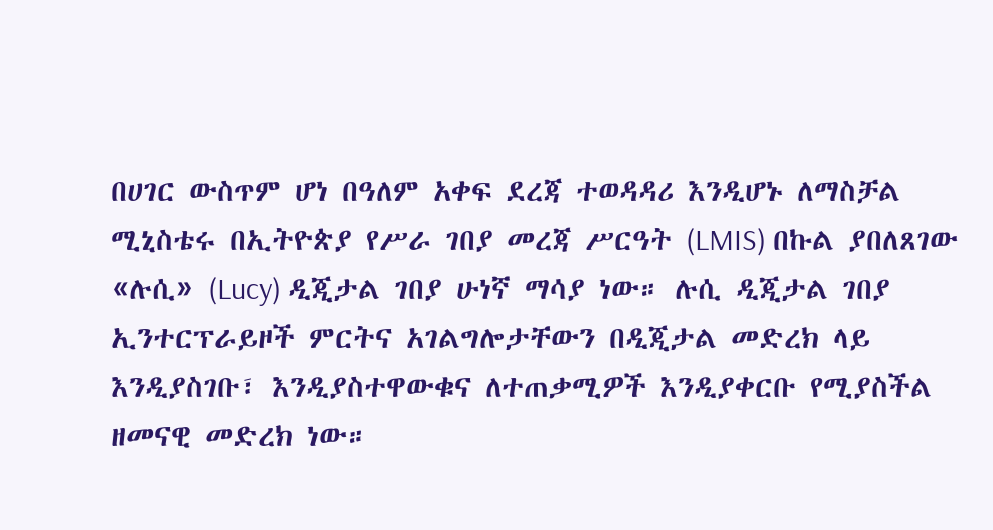በሀገር ውስጥም ሆነ በዓለም አቀፍ ደረጃ ተወዳዳሪ እንዲሆኑ ለማስቻል ሚኒስቴሩ በኢትዮጵያ የሥራ ገበያ መረጃ ሥርዓት (LMIS) በኩል ያበለጸገው «ሉሲ» (Lucy) ዲጂታል ገበያ ሁነኛ ማሳያ ነው። ሉሲ ዲጂታል ገበያ ኢንተርፕራይዞች ምርትና አገልግሎታቸውን በዲጂታል መድረክ ላይ እንዲያስገቡ፣ እንዲያስተዋውቁና ለተጠቃሚዎች እንዲያቀርቡ የሚያስችል ዘመናዊ መድረክ ነው።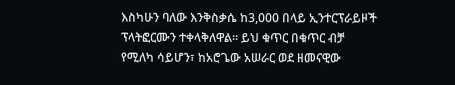እስካሁን ባለው እንቅስቃሴ ከ3,000 በላይ ኢንተርፕራይዞች ፕላትፎርሙን ተቀላቅለዋል። ይህ ቁጥር በቁጥር ብቻ የሚለካ ሳይሆን፣ ከአሮጌው አሠራር ወደ ዘመናዊው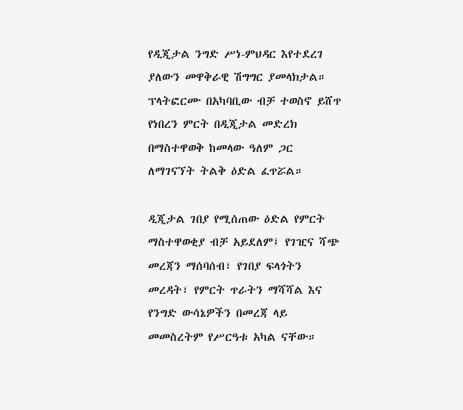የዲጂታል ንግድ ሥነ-ምህዳር እየተደረገ ያለውን መዋቅራዊ ሽግግር ያመላክታል። ፕላትፎርሙ በአካባቢው ብቻ ተወስኖ ይሸጥ የነበረን ምርት በዲጂታል መድረክ በማስተዋወቅ ከመላው ዓለም ጋር ለማገናኘት ትልቅ ዕድል ፈጥሯል።

ዲጂታል ገበያ የሚሰጠው ዕድል የምርት ማስተዋወቂያ ብቻ አይደለም፤ የገዢና ሻጭ መረጃን ማሰባሰብ፣ የገበያ ፍላጎትን መረዳት፣ የምርት ጥራትን ማሻሻል እና የንግድ ውሳኔዎችን በመረጃ ላይ መመስረትም የሥርዓቱ አካል ናቸው።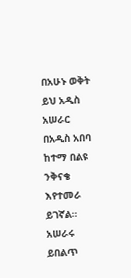በአሁኑ ወቅት ይህ አዲስ አሠራር በአዲስ አበባ ከተማ በልዩ ንቅናቄ እየተመራ ይገኛል። አሠራሩ ይበልጥ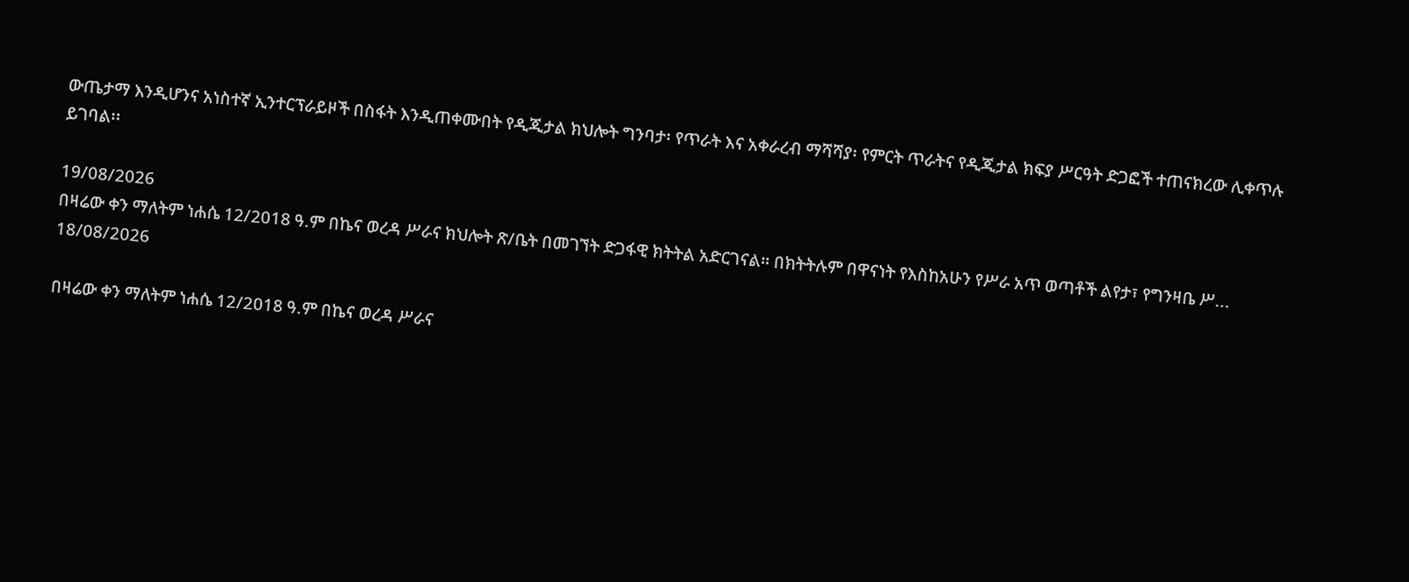ውጤታማ እንዲሆንና አነስተኛ ኢንተርፕራይዞች በስፋት እንዲጠቀሙበት የዲጂታል ክህሎት ግንባታ፡ የጥራት እና አቀራረብ ማሻሻያ፡ የምርት ጥራትና የዲጂታል ክፍያ ሥርዓት ድጋፎች ተጠናክረው ሊቀጥሉ ይገባል፡፡

19/08/2026
በዛሬው ቀን ማለትም ነሐሴ 12/2018 ዓ.ም በኬና ወረዳ ሥራና ክህሎት ጽ/ቤት በመገኘት ድጋፋዊ ክትትል አድርገናል። በክትትሉም በዋናነት የእስከአሁን የሥራ አጥ ወጣቶች ልየታ፣ የግንዛቤ ሥ...
18/08/2026

በዛሬው ቀን ማለትም ነሐሴ 12/2018 ዓ.ም በኬና ወረዳ ሥራና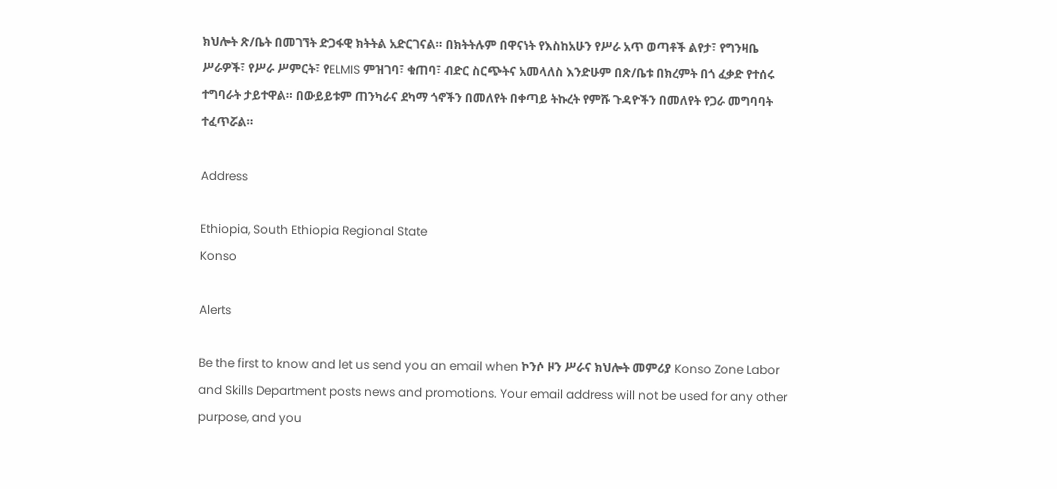ክህሎት ጽ/ቤት በመገኘት ድጋፋዊ ክትትል አድርገናል። በክትትሉም በዋናነት የእስከአሁን የሥራ አጥ ወጣቶች ልየታ፣ የግንዛቤ ሥራዎች፣ የሥራ ሥምርት፣ የELMIS ምዝገባ፣ ቁጠባ፣ ብድር ስርጭትና አመላለስ እንድሁም በጽ/ቤቱ በክረምት በጎ ፈቃድ የተሰሩ ተግባራት ታይተዋል። በውይይቱም ጠንካራና ደካማ ጎኖችን በመለየት በቀጣይ ትኩረት የምሹ ጉዳዮችን በመለየት የጋራ መግባባት ተፈጥሯል።

Address

Ethiopia, South Ethiopia Regional State
Konso

Alerts

Be the first to know and let us send you an email when ኮንሶ ዞን ሥራና ክህሎት መምሪያ Konso Zone Labor and Skills Department posts news and promotions. Your email address will not be used for any other purpose, and you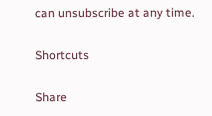can unsubscribe at any time.

Shortcuts

Share